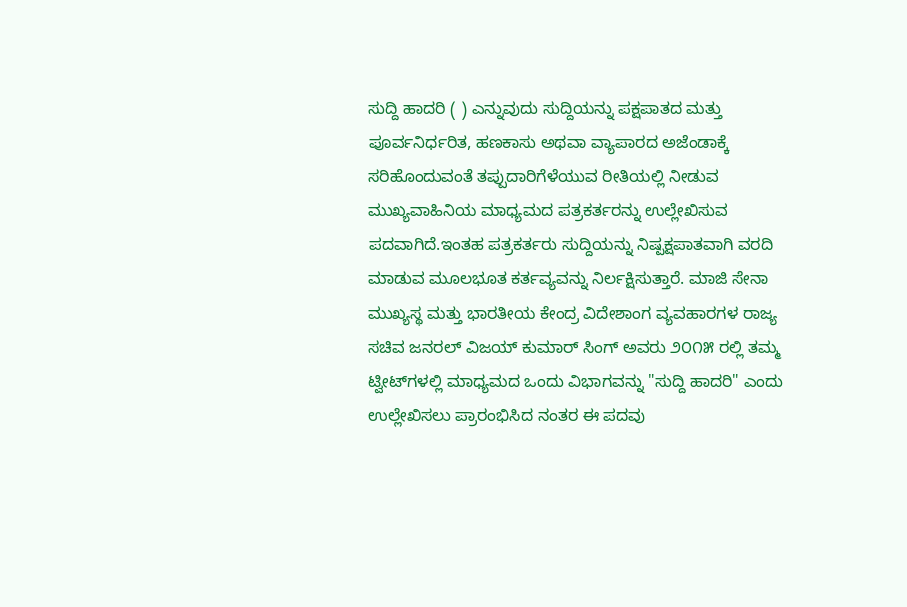ಸುದ್ದಿ ಹಾದರಿ ( ) ಎನ್ನುವುದು ಸುದ್ದಿಯನ್ನು ಪಕ್ಷಪಾತದ ಮತ್ತು ಪೂರ್ವನಿರ್ಧರಿತ, ಹಣಕಾಸು ಅಥವಾ ವ್ಯಾಪಾರದ ಅಜೆಂಡಾಕ್ಕೆ ಸರಿಹೊಂದುವಂತೆ ತಪ್ಪುದಾರಿಗೆಳೆಯುವ ರೀತಿಯಲ್ಲಿ ನೀಡುವ ಮುಖ್ಯವಾಹಿನಿಯ ಮಾಧ್ಯಮದ ಪತ್ರಕರ್ತರನ್ನು ಉಲ್ಲೇಖಿಸುವ ಪದವಾಗಿದೆ.ಇಂತಹ ಪತ್ರಕರ್ತರು ಸುದ್ದಿಯನ್ನು ನಿಷ್ಪಕ್ಷಪಾತವಾಗಿ ವರದಿ ಮಾಡುವ ಮೂಲಭೂತ ಕರ್ತವ್ಯವನ್ನು ನಿರ್ಲಕ್ಷಿಸುತ್ತಾರೆ. ಮಾಜಿ ಸೇನಾ ಮುಖ್ಯಸ್ಥ ಮತ್ತು ಭಾರತೀಯ ಕೇಂದ್ರ ವಿದೇಶಾಂಗ ವ್ಯವಹಾರಗಳ ರಾಜ್ಯ ಸಚಿವ ಜನರಲ್ ವಿಜಯ್ ಕುಮಾರ್ ಸಿಂಗ್ ಅವರು ೨೦೧೫ ರಲ್ಲಿ ತಮ್ಮ ಟ್ವೀಟ್‌ಗಳಲ್ಲಿ ಮಾಧ್ಯಮದ ಒಂದು ವಿಭಾಗವನ್ನು "ಸುದ್ದಿ ಹಾದರಿ" ಎಂದು ಉಲ್ಲೇಖಿಸಲು ಪ್ರಾರಂಭಿಸಿದ ನಂತರ ಈ ಪದವು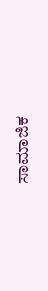ಸಾಮಾಜಿಕ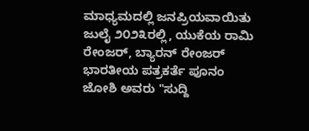ಮಾಧ್ಯಮದಲ್ಲಿ ಜನಪ್ರಿಯವಾಯಿತು ಜುಲೈ ೨೦೨೩ರಲ್ಲಿ, ಯುಕೆಯ ರಾಮಿ ರೇಂಜರ್, ಬ್ಯಾರನ್ ರೇಂಜರ್ ಭಾರತೀಯ ಪತ್ರಕರ್ತೆ ಪೂನಂ ಜೋಶಿ ಅವರು "ಸುದ್ದಿ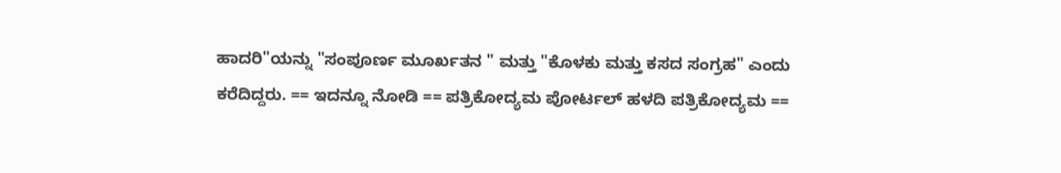ಹಾದರಿ"ಯನ್ನು "ಸಂಪೂ‍ರ್ಣ ಮೂರ್ಖತನ " ಮತ್ತು "ಕೊಳಕು ಮತ್ತು ಕಸದ ಸಂಗ್ರಹ" ಎಂದು ಕರೆದಿದ್ದರು. == ಇದನ್ನೂ ನೋಡಿ == ಪತ್ರಿಕೋದ್ಯಮ ಪೋರ್ಟಲ್ ಹಳದಿ ಪತ್ರಿಕೋದ್ಯಮ ==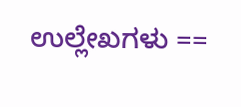ಉಲ್ಲೇಖಗಳು ==